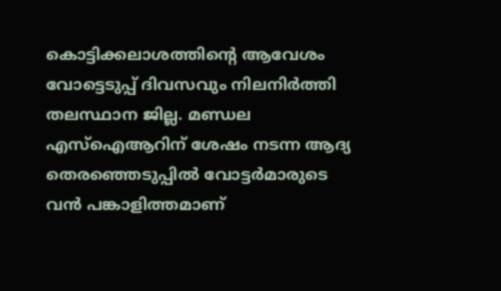കൊട്ടിക്കലാശത്തിന്റെ ആവേശം വോട്ടെടുപ്പ് ദിവസവും നിലനിർത്തി തലസ്ഥാന ജില്ല. മണ്ഡല എസ്ഐആറിന് ശേഷം നടന്ന ആദ്യ തെരഞ്ഞെടുപ്പിൽ വോട്ടർമാരുടെ വൻ പങ്കാളിത്തമാണ്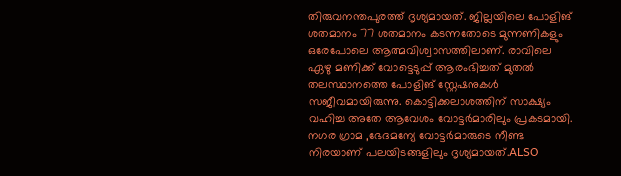തിരുവനന്തപുരത്ത് ദൃശ്യമായത്. ജില്ലയിലെ പോളിങ് ശതമാനം 77 ശതമാനം കടന്നതോടെ മുന്നണികളും ഒരേപോലെ ആത്മവിശ്വാസത്തിലാണ്. രാവിലെ ഏഴു മണിക്ക് വോട്ടെടുപ്പ് ആരംഭിച്ചത് മുതൽ തലസ്ഥാനത്തെ പോളിങ് സ്റ്റേഷനുകൾ സജീവമായിരുന്നു. കൊട്ടിക്കലാശത്തിന് സാക്ഷ്യം വഹിച്ച അതേ ആവേശം വോട്ടർമാരിലും പ്രകടമായി. നഗര ഗ്രാമ ,ഭേദമന്യേ വോട്ടർമാരുടെ നീണ്ട നിരയാണ് പലയിടങ്ങളിലും ദൃശ്യമായത്.ALSO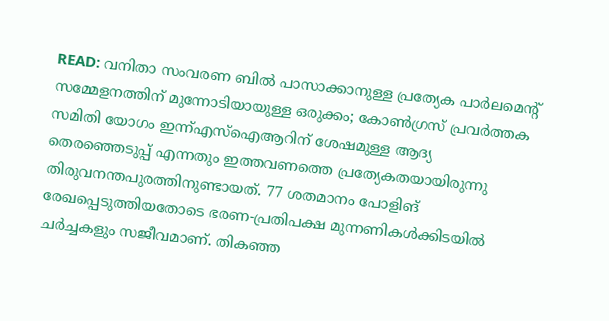READ: വനിതാ സംവരണ ബിൽ പാസാക്കാനുള്ള പ്രത്യേക പാർലമെൻ്റ് സമ്മേളനത്തിന് മുന്നോടിയായുള്ള ഒരുക്കം; കോൺഗ്രസ് പ്രവർത്തക സമിതി യോഗം ഇന്ന്എസ്ഐആറിന് ശേഷമുള്ള ആദ്യ തെരഞ്ഞെടുപ്പ് എന്നതും ഇത്തവണത്തെ പ്രത്യേകതയായിരുന്നു തിരുവനന്തപുരത്തിനുണ്ടായത്. 77 ശതമാനം പോളിങ് രേഖപ്പെടുത്തിയതോടെ ഭരണ-പ്രതിപക്ഷ മുന്നണികൾക്കിടയിൽ ചർച്ചകളും സജീവമാണ്. തികഞ്ഞ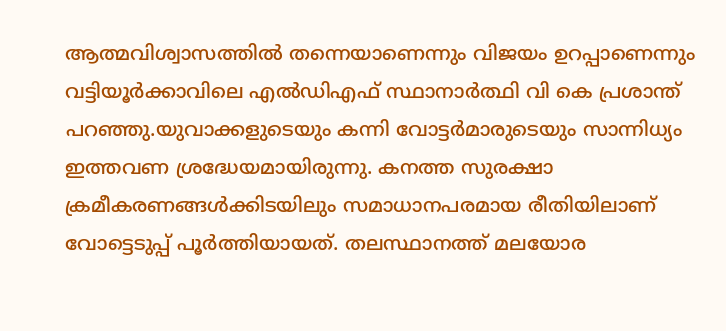ആത്മവിശ്വാസത്തിൽ തന്നെയാണെന്നും വിജയം ഉറപ്പാണെന്നും വട്ടിയൂർക്കാവിലെ എൽഡിഎഫ് സ്ഥാനാർത്ഥി വി കെ പ്രശാന്ത് പറഞ്ഞു.യുവാക്കളുടെയും കന്നി വോട്ടർമാരുടെയും സാന്നിധ്യം ഇത്തവണ ശ്രദ്ധേയമായിരുന്നു. കനത്ത സുരക്ഷാ ക്രമീകരണങ്ങൾക്കിടയിലും സമാധാനപരമായ രീതിയിലാണ് വോട്ടെടുപ്പ് പൂർത്തിയായത്. തലസ്ഥാനത്ത് മലയോര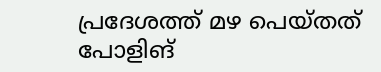പ്രദേശത്ത് മഴ പെയ്തത് പോളിങ്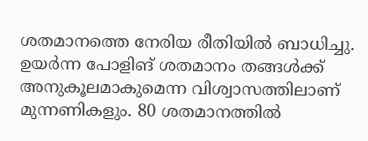ശതമാനത്തെ നേരിയ രീതിയിൽ ബാധിച്ചു. ഉയർന്ന പോളിങ് ശതമാനം തങ്ങൾക്ക് അനുകൂലമാകുമെന്ന വിശ്വാസത്തിലാണ് മുന്നണികളും. 80 ശതമാനത്തിൽ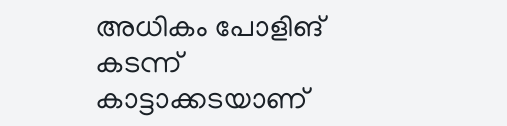അധികം പോളിങ് കടന്ന് കാട്ടാക്കടയാണ്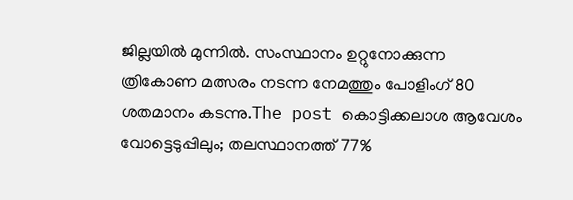ജില്ലയിൽ മുന്നിൽ. സംസ്ഥാനം ഉറ്റുനോക്കുന്ന ത്രികോണ മത്സരം നടന്ന നേമത്തും പോളിംഗ് 80 ശതമാനം കടന്നു.The post കൊട്ടിക്കലാശ ആവേശം വോട്ടെടുപ്പിലും; തലസ്ഥാനത്ത് 77%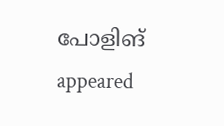പോളിങ് appeared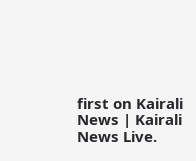first on Kairali News | Kairali News Live.